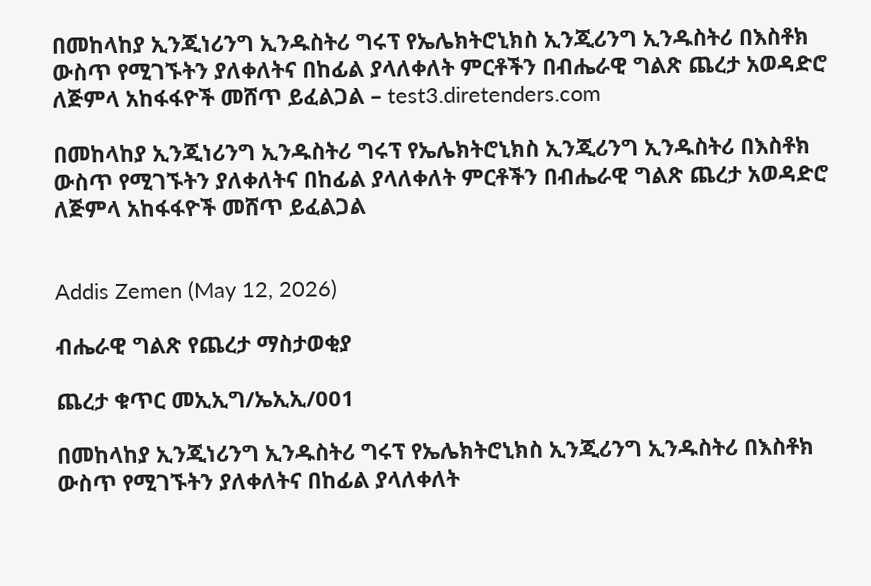በመከላከያ ኢንጂነሪንግ ኢንዱስትሪ ግሩፕ የኤሌክትሮኒክስ ኢንጂሪንግ ኢንዱስትሪ በእስቶክ ውስጥ የሚገኙትን ያለቀለትና በከፊል ያላለቀለት ምርቶችን በብሔራዊ ግልጽ ጨረታ አወዳድሮ ለጅምላ አከፋፋዮች መሸጥ ይፈልጋል – test3.diretenders.com

በመከላከያ ኢንጂነሪንግ ኢንዱስትሪ ግሩፕ የኤሌክትሮኒክስ ኢንጂሪንግ ኢንዱስትሪ በእስቶክ ውስጥ የሚገኙትን ያለቀለትና በከፊል ያላለቀለት ምርቶችን በብሔራዊ ግልጽ ጨረታ አወዳድሮ ለጅምላ አከፋፋዮች መሸጥ ይፈልጋል


Addis Zemen (May 12, 2026)

ብሔራዊ ግልጽ የጨረታ ማስታወቂያ

ጨረታ ቁጥር መኢኢግ/ኤኢኢ/001

በመከላከያ ኢንጂነሪንግ ኢንዱስትሪ ግሩፕ የኤሌክትሮኒክስ ኢንጂሪንግ ኢንዱስትሪ በእስቶክ ውስጥ የሚገኙትን ያለቀለትና በከፊል ያላለቀለት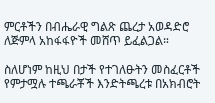ምርቶችን በብሔራዊ ግልጽ ጨረታ አወዳድሮ ለጅምላ አከፋፋዮች መሸጥ ይፈልጋል።

ስለሆነም ከዚህ በታች የተገለፁትን መስፈርቶች የምታሟሉ ተጫራቾች እንድትጫረቱ በአክብሮት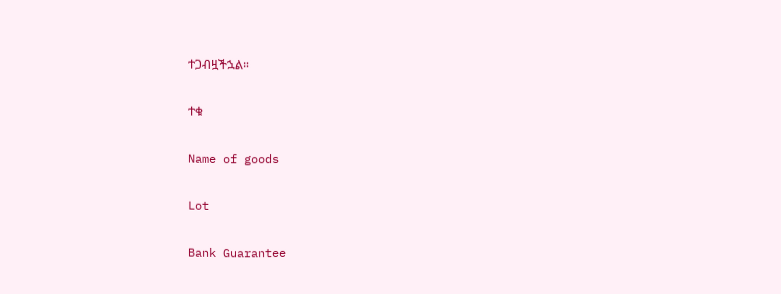ተጋብዟችኋል።

ተቁ

Name of goods

Lot

Bank Guarantee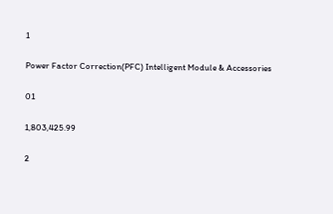1

Power Factor Correction(PFC) Intelligent Module & Accessories

01

1,803,425.99

2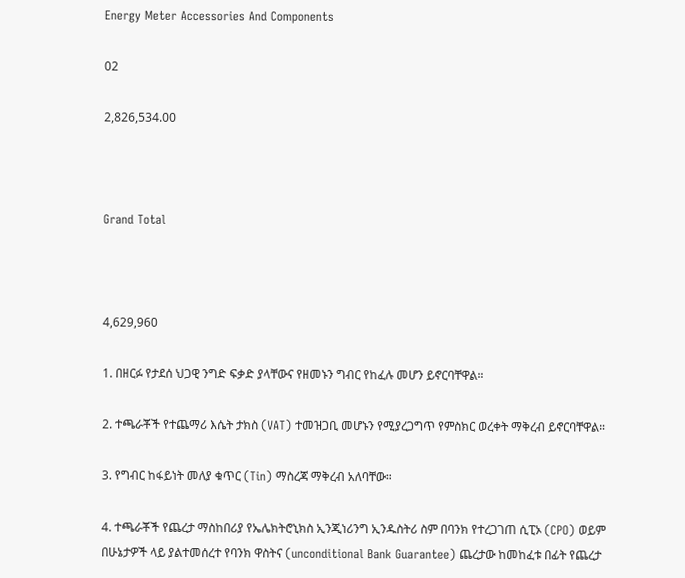Energy Meter Accessories And Components

02

2,826,534.00



Grand Total



4,629,960

1. በዘርፉ የታደሰ ህጋዊ ንግድ ፍቃድ ያላቸውና የዘመኑን ግብር የከፈሉ መሆን ይኖርባቸዋል።

2. ተጫራቾች የተጨማሪ እሴት ታክስ (VAT) ተመዝጋቢ መሆኑን የሚያረጋግጥ የምስክር ወረቀት ማቅረብ ይኖርባቸዋል።

3. የግብር ከፋይነት መለያ ቁጥር (Tin) ማስረጃ ማቅረብ አለባቸው።

4. ተጫራቾች የጨረታ ማስከበሪያ የኤሌክትሮኒክስ ኢንጂነሪንግ ኢንዱስትሪ ስም በባንክ የተረጋገጠ ሲፒኦ (CPO) ወይም በሁኔታዎች ላይ ያልተመሰረተ የባንክ ዋስትና (unconditional Bank Guarantee) ጨረታው ከመከፈቱ በፊት የጨረታ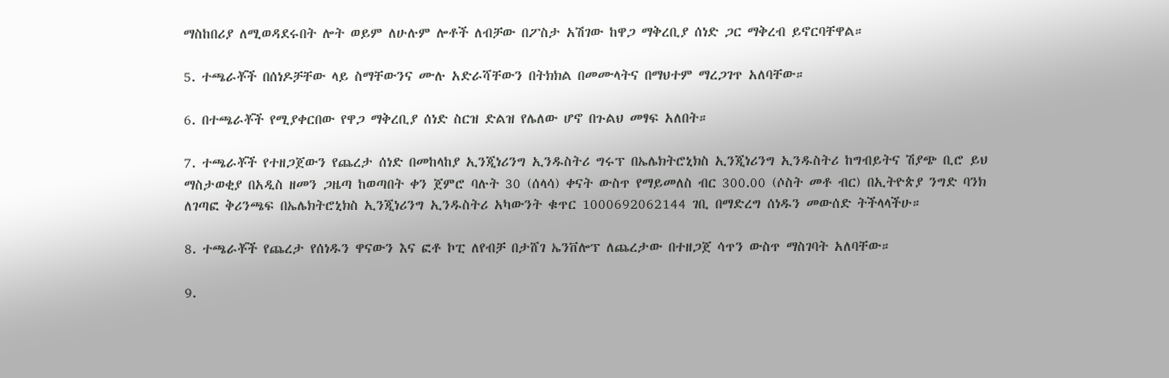ማስከበሪያ ለሚወዳደሩበት ሎት ወይም ለሁሉም ሎቶች ለብቻው በፖስታ አሽገው ከዋጋ ማቅረቢያ ሰነድ ጋር ማቅረብ ይኖርባቸዋል።

5. ተጫራቾች በሰነዶቻቸው ላይ ስማቸውንና ሙሉ አድራሻቸውን በትክክል በመሙላትና በማህተም ማረጋገጥ አለባቸው።

6. በተጫራቾች የሚያቀርበው የዋጋ ማቅረቢያ ሰነድ ስርዝ ድልዝ የሌለው ሆኖ በጉልህ መፃፍ አለበት።

7. ተጫራቾች የተዘጋጀውን የጨረታ ሰነድ በመከላከያ ኢንጂነሪንግ ኢንዱስትሪ ግሩፕ በኤሌክትሮኒክስ ኢንጂነሪንግ ኢንዱስትሪ ከግብይትና ሽያጭ ቢሮ ይህ ማስታወቂያ በአዲስ ዘመን ጋዜጣ ከወጣበት ቀን ጀምሮ ባሉት 30 (ሰላሳ) ቀናት ውስጥ የማይመለስ ብር 300.00 (ሶስት መቶ ብር) በኢትዮጵያ ንግድ ባንክ ለገጣፎ ቅሪንጫፍ በኤሌክትሮኒክስ ኢንጂነሪንግ ኢንዱስትሪ አካውንት ቁጥር 1000692062144 ገቢ በማድረግ ሰነዱን መውሰድ ትችላላችሁ።

8. ተጫራቾች የጨረታ የሰነዱን ዋናውን እና ፎቶ ኮፒ ለየብቻ በታሸገ ኤንቨሎፕ ለጨረታው በተዘጋጀ ሳጥን ውስጥ ማስገባት አለባቸው።

9.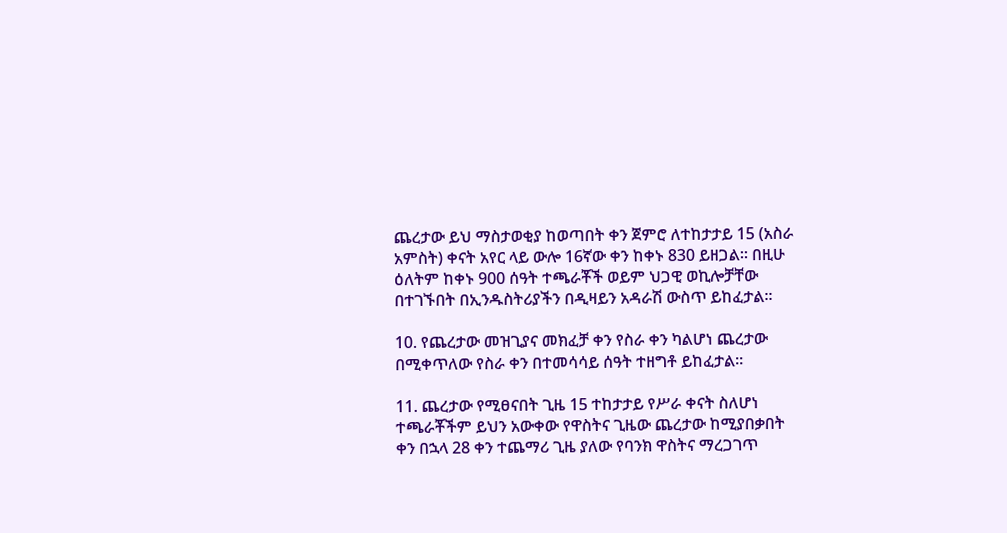ጨረታው ይህ ማስታወቂያ ከወጣበት ቀን ጀምሮ ለተከታታይ 15 (አስራ አምስት) ቀናት አየር ላይ ውሎ 16ኛው ቀን ከቀኑ 830 ይዘጋል። በዚሁ ዕለትም ከቀኑ 900 ሰዓት ተጫራቾች ወይም ህጋዊ ወኪሎቻቸው በተገኙበት በኢንዱስትሪያችን በዲዛይን አዳራሽ ውስጥ ይከፈታል።

10. የጨረታው መዝጊያና መክፈቻ ቀን የስራ ቀን ካልሆነ ጨረታው በሚቀጥለው የስራ ቀን በተመሳሳይ ሰዓት ተዘግቶ ይከፈታል።

11. ጨረታው የሚፀናበት ጊዜ 15 ተከታታይ የሥራ ቀናት ስለሆነ ተጫራቾችም ይህን አውቀው የዋስትና ጊዜው ጨረታው ከሚያበቃበት ቀን በኋላ 28 ቀን ተጨማሪ ጊዜ ያለው የባንክ ዋስትና ማረጋገጥ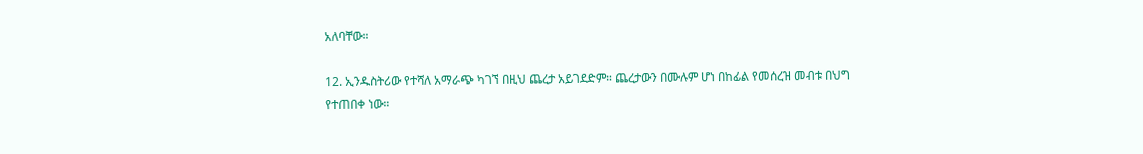አለባቸው።

12. ኢንዱስትሪው የተሻለ አማራጭ ካገኘ በዚህ ጨረታ አይገደድም። ጨረታውን በሙሉም ሆነ በከፊል የመሰረዝ መብቱ በህግ የተጠበቀ ነው።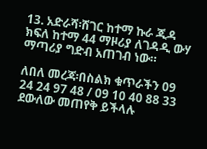13. አድራሻ፡ሸገር ከተማ ኩራ ጂዳ ክፍለ ከተማ 44 ማዞሪያ ለገዳዲ ውሃ ማጣሪያ ግድብ አጠገብ ነው።

ለበለ መረጃ፡በስልክ ቁጥራችን 09 24 24 97 48 / 09 10 40 88 33 ደውለው መጠየቅ ይችላሉ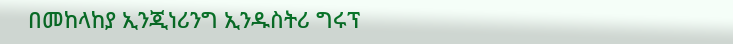በመከላከያ ኢንጂነሪንግ ኢንዱስትሪ ግሩፕ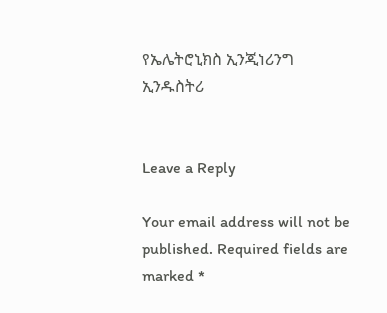የኤሌትሮኒክስ ኢንጂነሪንግ ኢንዱስትሪ


Leave a Reply

Your email address will not be published. Required fields are marked *